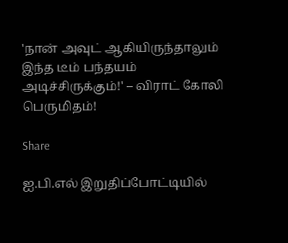'நான் அவுட் ஆகியிருந்தாலும் இந்த டீம் பந்தயம் அடிச்சிருக்கும்!' – விராட் கோலி பெருமிதம்!

Share

ஐ.பி.எல் இறுதிப்போட்டியில்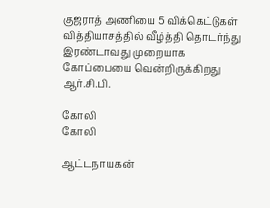குஜராத் அணியை 5 விக்கெட்டுகள் வித்தியாசத்தில் வீழ்த்தி தொடர்ந்து இரண்டாவது முறையாக கோப்பையை வென்றிருக்கிறது ஆர்.சி.பி.

கோலி
கோலி

ஆட்டநாயகன்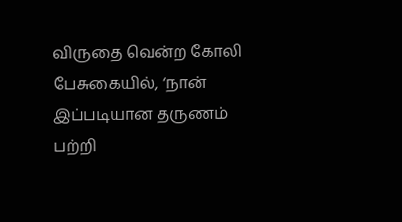விருதை வென்ற கோலி பேசுகையில், ‘நான் இப்படியான தருணம் பற்றி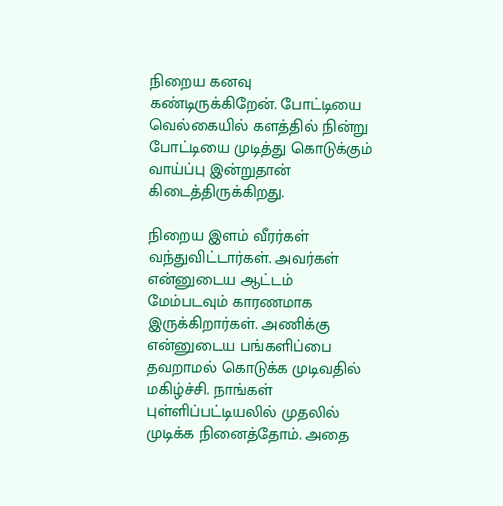நிறைய கனவு கண்டிருக்கிறேன். போட்டியை வெல்கையில் களத்தில் நின்று போட்டியை முடித்து கொடுக்கும் வாய்ப்பு இன்றுதான் கிடைத்திருக்கிறது.

நிறைய இளம் வீரர்கள் வந்துவிட்டார்கள். அவர்கள் என்னுடைய ஆட்டம் மேம்படவும் காரணமாக இருக்கிறார்கள். அணிக்கு என்னுடைய பங்களிப்பை தவறாமல் கொடுக்க முடிவதில் மகிழ்ச்சி. நாங்கள் புள்ளிப்பட்டியலில் முதலில் முடிக்க நினைத்தோம். அதை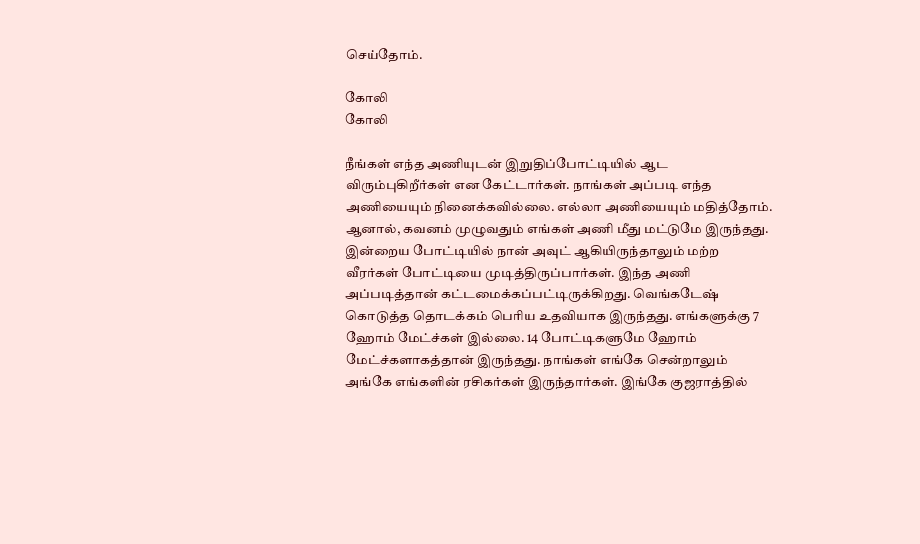செய்தோம்.

கோலி
கோலி

நீங்கள் எந்த அணியுடன் இறுதிப்போட்டியில் ஆட விரும்புகிறீர்கள் என கேட்டார்கள். நாங்கள் அப்படி எந்த அணியையும் நினைக்கவில்லை. எல்லா அணியையும் மதித்தோம். ஆனால், கவனம் முழுவதும் எங்கள் அணி மீது மட்டுமே இருந்தது. இன்றைய போட்டியில் நான் அவுட் ஆகியிருந்தாலும் மற்ற வீரர்கள் போட்டியை முடித்திருப்பார்கள். இந்த அணி அப்படித்தான் கட்டமைக்கப்பட்டிருக்கிறது. வெங்கடேஷ் கொடுத்த தொடக்கம் பெரிய உதவியாக இருந்தது. எங்களுக்கு 7 ஹோம் மேட்ச்கள் இல்லை. 14 போட்டிகளுமே ஹோம் மேட்ச்களாகத்தான் இருந்தது. நாங்கள் எங்கே சென்றாலும் அங்கே எங்களின் ரசிகர்கள் இருந்தார்கள். இங்கே குஜராத்தில்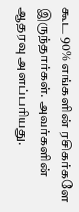கூட 90% எங்களின் ரசிகர்களே இருந்தார்கள். அவர்களின் ஆதரவு அளப்பரியது.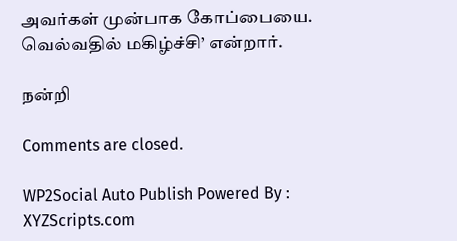அவர்கள் முன்பாக கோப்பையை. வெல்வதில் மகிழ்ச்சி’ என்றார்.

நன்றி

Comments are closed.

WP2Social Auto Publish Powered By : XYZScripts.com